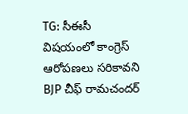TG: సీఈసీ విషయంలో కాంగ్రెస్ ఆరోపణలు సరికావని BJP చీఫ్ రామచందర్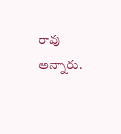రావు అన్నారు.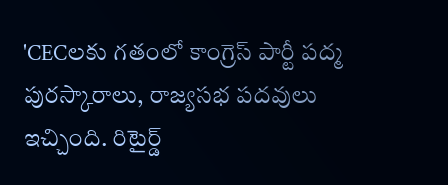'CECలకు గతంలో కాంగ్రెస్ పార్టీ పద్మ పురస్కారాలు, రాజ్యసభ పదవులు ఇచ్చింది. రిటైర్డ్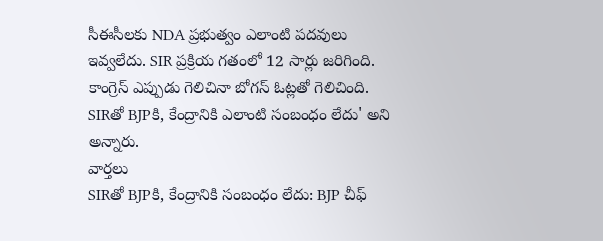సీఈసీలకు NDA ప్రభుత్వం ఎలాంటి పదవులు ఇవ్వలేదు. SIR ప్రక్రియ గతంలో 12 సార్లు జరిగింది. కాంగ్రెస్ ఎప్పుడు గెలిచినా బోగస్ ఓట్లతో గెలిచింది. SIRతో BJPకి, కేంద్రానికి ఎలాంటి సంబంధం లేదు' అని అన్నారు.
వార్తలు
SIRతో BJPకి, కేంద్రానికి సంబంధం లేదు: BJP చీఫ్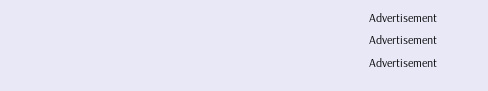Advertisement
Advertisement
Advertisement